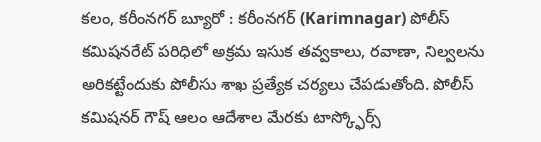కలం, కరీంనగర్ బ్యూరో : కరీంనగర్ (Karimnagar) పోలీస్ కమిషనరేట్ పరిధిలో అక్రమ ఇసుక తవ్వకాలు, రవాణా, నిల్వలను అరికట్టేందుకు పోలీసు శాఖ ప్రత్యేక చర్యలు చేపడుతోంది. పోలీస్ కమిషనర్ గౌష్ ఆలం ఆదేశాల మేరకు టాస్క్ఫోర్స్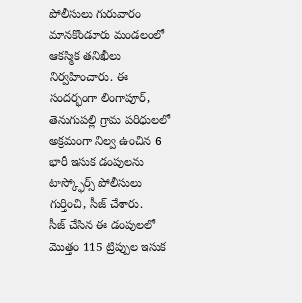పోలీసులు గురువారం మానకొండూరు మండలంలో ఆకస్మిక తనిఖీలు నిర్వహించారు. ఈ సందర్భంగా లింగాపూర్, తెనుగుపల్లి గ్రామ పరిధులలో అక్రమంగా నిల్వ ఉంచిన 6 భారీ ఇసుక డంపులను టాస్క్ఫోర్స్ పోలీసులు గుర్తించి, సీజ్ చేశారు.
సీజ్ చేసిన ఈ డంపులలో మొత్తం 115 ట్రిప్పుల ఇసుక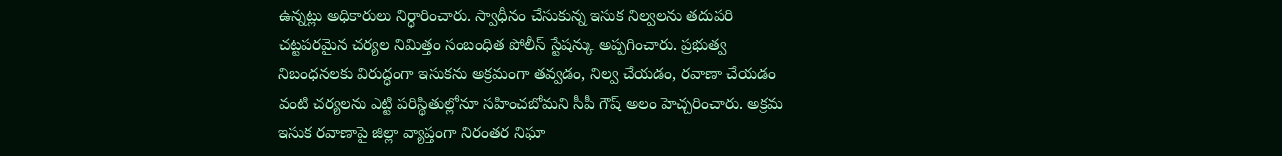ఉన్నట్లు అధికారులు నిర్ధారించారు. స్వాధీనం చేసుకున్న ఇసుక నిల్వలను తదుపరి చట్టపరమైన చర్యల నిమిత్తం సంబంధిత పోలీస్ స్టేషన్కు అప్పగించారు. ప్రభుత్వ నిబంధనలకు విరుద్ధంగా ఇసుకను అక్రమంగా తవ్వడం, నిల్వ చేయడం, రవాణా చేయడం వంటి చర్యలను ఎట్టి పరిస్థితుల్లోనూ సహించబోమని సీపీ గౌష్ అలం హెచ్చరించారు. అక్రమ ఇసుక రవాణాపై జిల్లా వ్యాప్తంగా నిరంతర నిఘా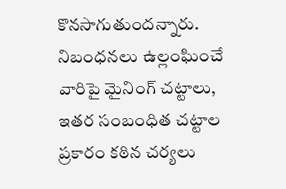కొనసాగుతుందన్నారు. నిబంధనలు ఉల్లంఘించే వారిపై మైనింగ్ చట్టాలు, ఇతర సంబంధిత చట్టాల ప్రకారం కఠిన చర్యలు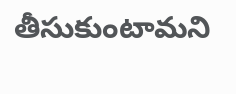తీసుకుంటామని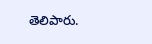తెలిపారు.